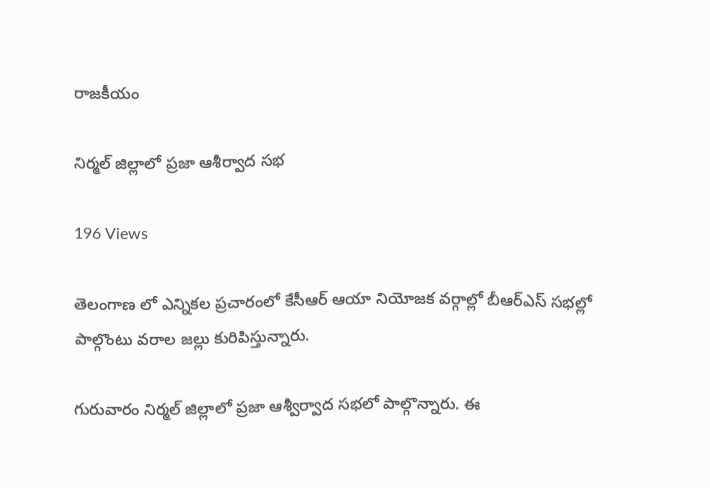రాజకీయం

నిర్మల్ జిల్లాలో ప్రజా ఆశీర్వాద సభ

196 Views

తెలంగాణ లో ఎన్నికల ప్రచారంలో కేసీఆర్ ఆయా నియోజక వర్గాల్లో బీఆర్ఎస్ సభల్లో పాల్గొంటు వరాల జల్లు కురిపిస్తున్నారు.

గురువారం నిర్మల్ జిల్లాలో ప్రజా ఆశ్వీర్వాద సభలో పాల్గొన్నారు. ఈ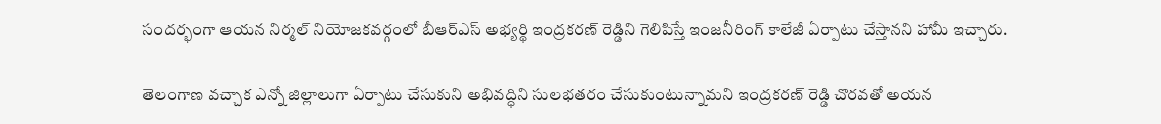సందర్భంగా ఆయన నిర్మల్ నియోజకవర్గంలో బీఆర్ఎస్ అభ్యర్థి ఇంద్రకరణ్ రెడ్డిని గెలిపిస్తే ఇంజనీరింగ్ కాలేజీ ఏర్పాటు చేస్తానని హామీ ఇచ్చారు.

తెలంగాణ వచ్చాక ఎన్నో జిల్లాలుగా ఏర్పాటు చేసుకుని అభివద్ధిని సులభతరం చేసుకుంటున్నామని ఇంద్రకరణ్ రెడ్డి చొరవతో అయన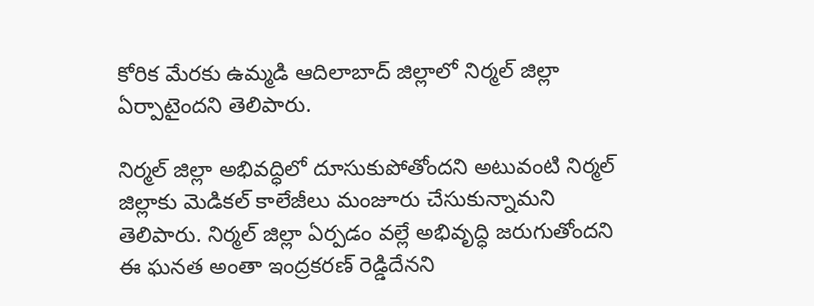కోరిక మేరకు ఉమ్మడి ఆదిలాబాద్ జిల్లాలో నిర్మల్ జిల్లా ఏర్పాటైందని తెలిపారు.

నిర్మల్ జిల్లా అభివద్ధిలో దూసుకుపోతోందని అటువంటి నిర్మల్ జిల్లాకు మెడికల్ కాలేజీలు మంజూరు చేసుకున్నామని తెలిపారు. నిర్మల్ జిల్లా ఏర్పడం వల్లే అభివృద్ధి జరుగుతోందని ఈ ఘనత అంతా ఇంద్రకరణ్ రెడ్డిదేనని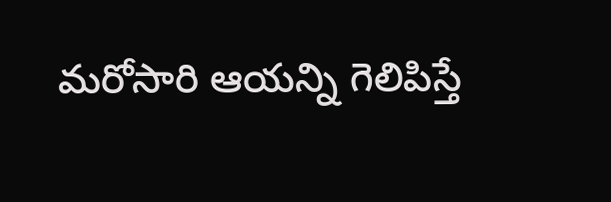మరోసారి ఆయన్ని గెలిపిస్తే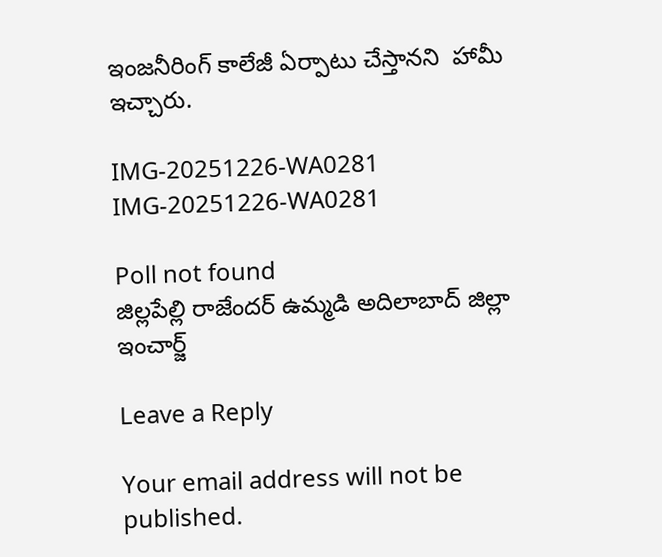ఇంజనీరింగ్ కాలేజీ ఏర్పాటు చేస్తానని  హామీ ఇచ్చారు.

IMG-20251226-WA0281
IMG-20251226-WA0281

Poll not found
జిల్లపేల్లి రాజేందర్ ఉమ్మడి అదిలాబాద్ జిల్లా ఇంచార్జ్

Leave a Reply

Your email address will not be published.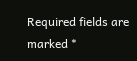Required fields are marked *